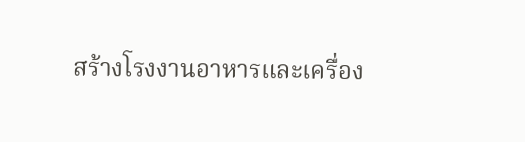สร้างโรงงานอาหารและเครื่อง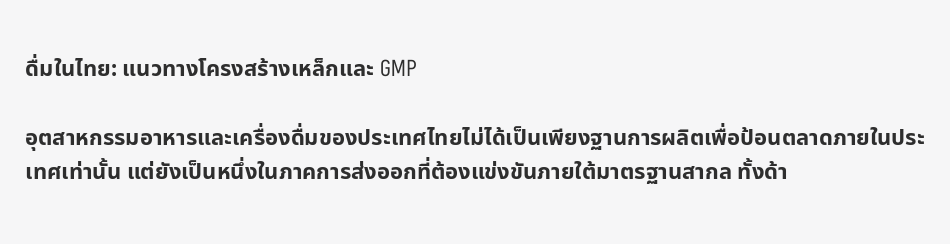ดื่มในไทย: แนวทางโครงสร้างเหล็กและ GMP

อุตสาหกรรมอาหารและเครื่องดื่มของประเทศไทยไม่ได้เป็นเพียงฐานการผลิตเพื่อป้อนตลาดภายในประเทศเท่านั้น แต่ยังเป็นหนึ่งในภาคการส่งออกที่ต้องแข่งขันภายใต้มาตรฐานสากล ทั้งด้า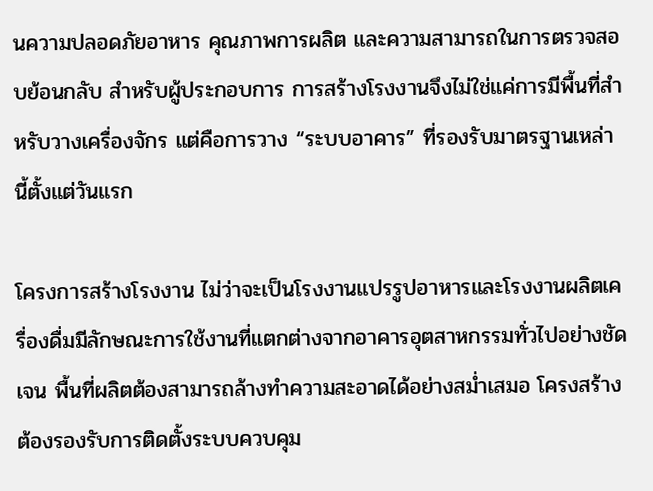นความปลอดภัยอาหาร คุณภาพการผลิต และความสามารถในการตรวจสอบย้อนกลับ สำหรับผู้ประกอบการ การสร้างโรงงานจึงไม่ใช่แค่การมีพื้นที่สำหรับวางเครื่องจักร แต่คือการวาง “ระบบอาคาร” ที่รองรับมาตรฐานเหล่านี้ตั้งแต่วันแรก

โครงการสร้างโรงงาน ไม่ว่าจะเป็นโรงงานแปรรูปอาหารและโรงงานผลิตเครื่องดื่มมีลักษณะการใช้งานที่แตกต่างจากอาคารอุตสาหกรรมทั่วไปอย่างชัดเจน พื้นที่ผลิตต้องสามารถล้างทำความสะอาดได้อย่างสม่ำเสมอ โครงสร้างต้องรองรับการติดตั้งระบบควบคุม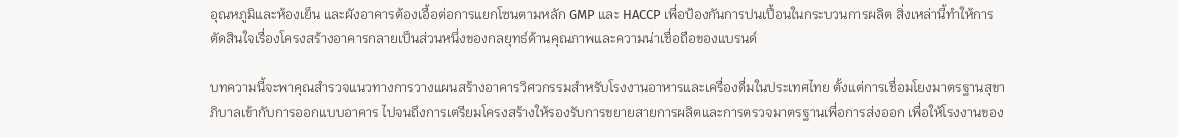อุณหภูมิและห้องเย็น และผังอาคารต้องเอื้อต่อการแยกโซนตามหลัก GMP และ HACCP เพื่อป้องกันการปนเปื้อนในกระบวนการผลิต สิ่งเหล่านี้ทำให้การตัดสินใจเรื่องโครงสร้างอาคารกลายเป็นส่วนหนึ่งของกลยุทธ์ด้านคุณภาพและความน่าเชื่อถือของแบรนด์

บทความนี้จะพาคุณสำรวจแนวทางการวางแผนสร้างอาคารวิศวกรรมสำหรับโรงงานอาหารและเครื่องดื่มในประเทศไทย ตั้งแต่การเชื่อมโยงมาตรฐานสุขาภิบาลเข้ากับการออกแบบอาคาร ไปจนถึงการเตรียมโครงสร้างให้รองรับการขยายสายการผลิตและการตรวจมาตรฐานเพื่อการส่งออก เพื่อให้โรงงานของ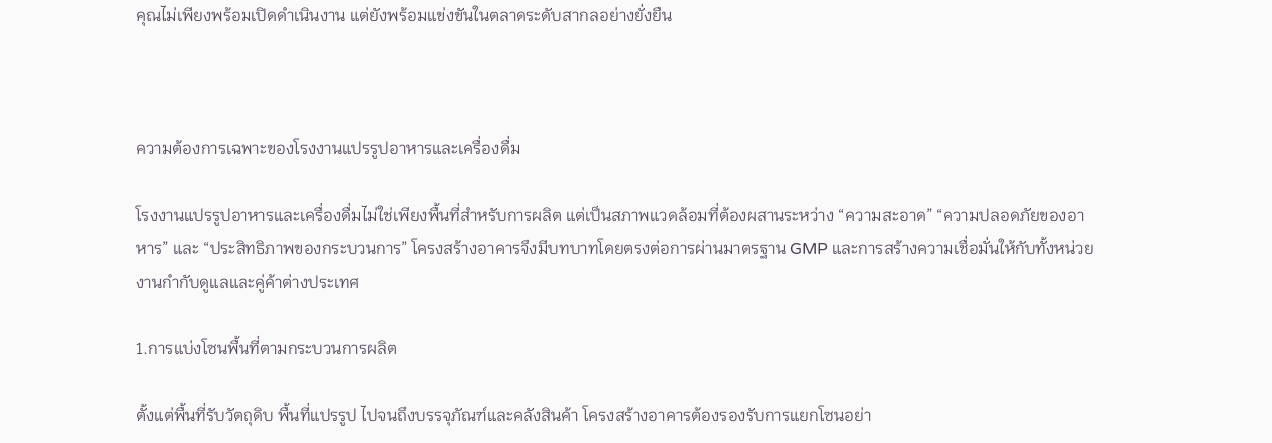คุณไม่เพียงพร้อมเปิดดำเนินงาน แต่ยังพร้อมแข่งขันในตลาดระดับสากลอย่างยั่งยืน



ความต้องการเฉพาะของโรงงานแปรรูปอาหารและเครื่องดื่ม

โรงงานแปรรูปอาหารและเครื่องดื่มไม่ใช่เพียงพื้นที่สำหรับการผลิต แต่เป็นสภาพแวดล้อมที่ต้องผสานระหว่าง “ความสะอาด” “ความปลอดภัยของอาหาร” และ “ประสิทธิภาพของกระบวนการ” โครงสร้างอาคารจึงมีบทบาทโดยตรงต่อการผ่านมาตรฐาน GMP และการสร้างความเชื่อมั่นให้กับทั้งหน่วยงานกำกับดูแลและคู่ค้าต่างประเทศ

1.การแบ่งโซนพื้นที่ตามกระบวนการผลิต

ตั้งแต่พื้นที่รับวัตถุดิบ พื้นที่แปรรูป ไปจนถึงบรรจุภัณฑ์และคลังสินค้า โครงสร้างอาคารต้องรองรับการแยกโซนอย่า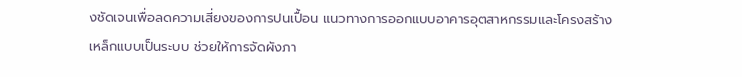งชัดเจนเพื่อลดความเสี่ยงของการปนเปื้อน แนวทางการออกแบบอาคารอุตสาหกรรมและโครงสร้างเหล็กแบบเป็นระบบ ช่วยให้การจัดผังภา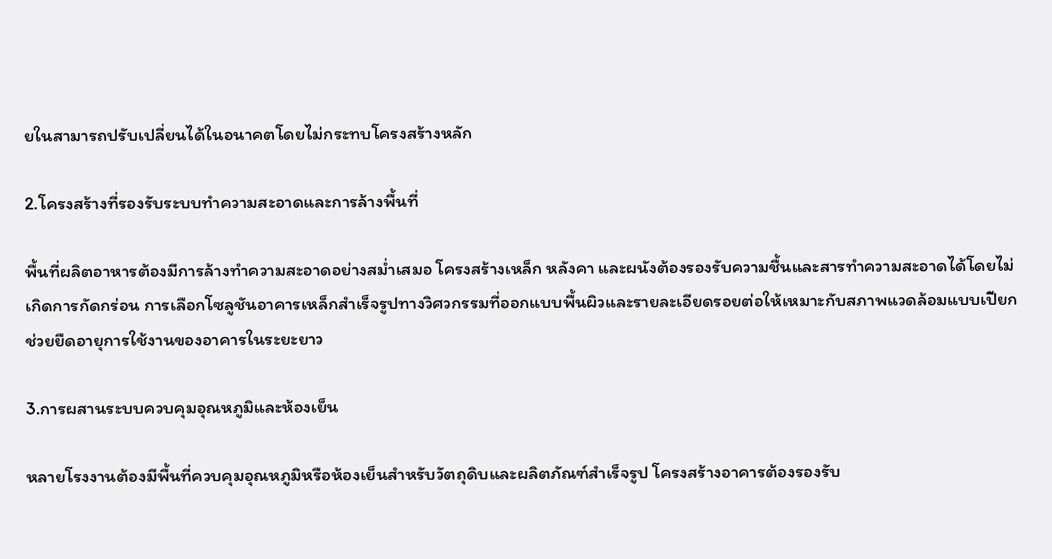ยในสามารถปรับเปลี่ยนได้ในอนาคตโดยไม่กระทบโครงสร้างหลัก

2.โครงสร้างที่รองรับระบบทำความสะอาดและการล้างพื้นที่

พื้นที่ผลิตอาหารต้องมีการล้างทำความสะอาดอย่างสม่ำเสมอ โครงสร้างเหล็ก หลังคา และผนังต้องรองรับความชื้นและสารทำความสะอาดได้โดยไม่เกิดการกัดกร่อน การเลือกโซลูชันอาคารเหล็กสำเร็จรูปทางวิศวกรรมที่ออกแบบพื้นผิวและรายละเอียดรอยต่อให้เหมาะกับสภาพแวดล้อมแบบเปียก ช่วยยืดอายุการใช้งานของอาคารในระยะยาว

3.การผสานระบบควบคุมอุณหภูมิและห้องเย็น

หลายโรงงานต้องมีพื้นที่ควบคุมอุณหภูมิหรือห้องเย็นสำหรับวัตถุดิบและผลิตภัณฑ์สำเร็จรูป โครงสร้างอาคารต้องรองรับ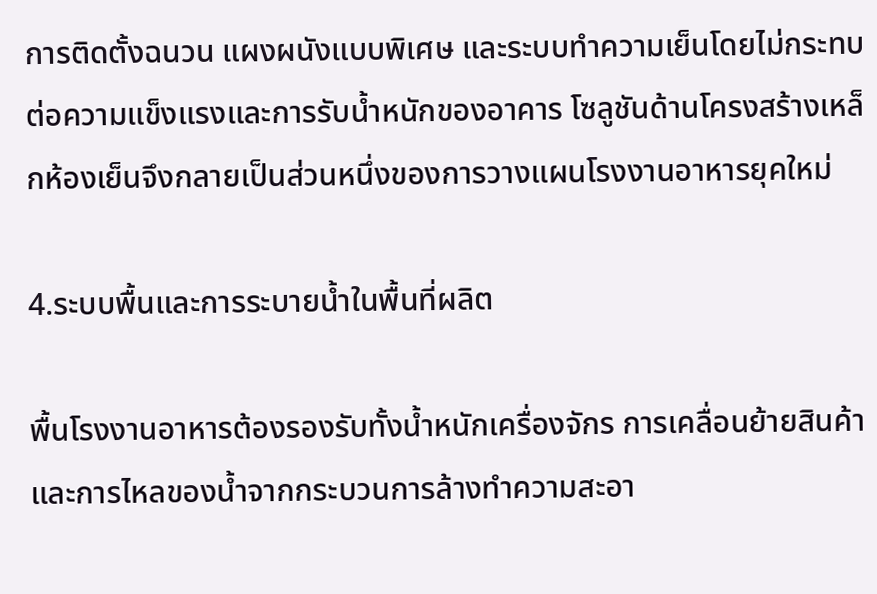การติดตั้งฉนวน แผงผนังแบบพิเศษ และระบบทำความเย็นโดยไม่กระทบต่อความแข็งแรงและการรับน้ำหนักของอาคาร โซลูชันด้านโครงสร้างเหล็กห้องเย็นจึงกลายเป็นส่วนหนึ่งของการวางแผนโรงงานอาหารยุคใหม่

4.ระบบพื้นและการระบายน้ำในพื้นที่ผลิต

พื้นโรงงานอาหารต้องรองรับทั้งน้ำหนักเครื่องจักร การเคลื่อนย้ายสินค้า และการไหลของน้ำจากกระบวนการล้างทำความสะอา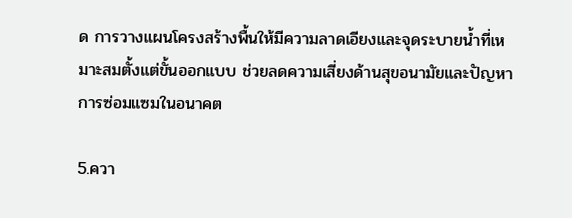ด การวางแผนโครงสร้างพื้นให้มีความลาดเอียงและจุดระบายน้ำที่เหมาะสมตั้งแต่ขั้นออกแบบ ช่วยลดความเสี่ยงด้านสุขอนามัยและปัญหาการซ่อมแซมในอนาคต

5.ควา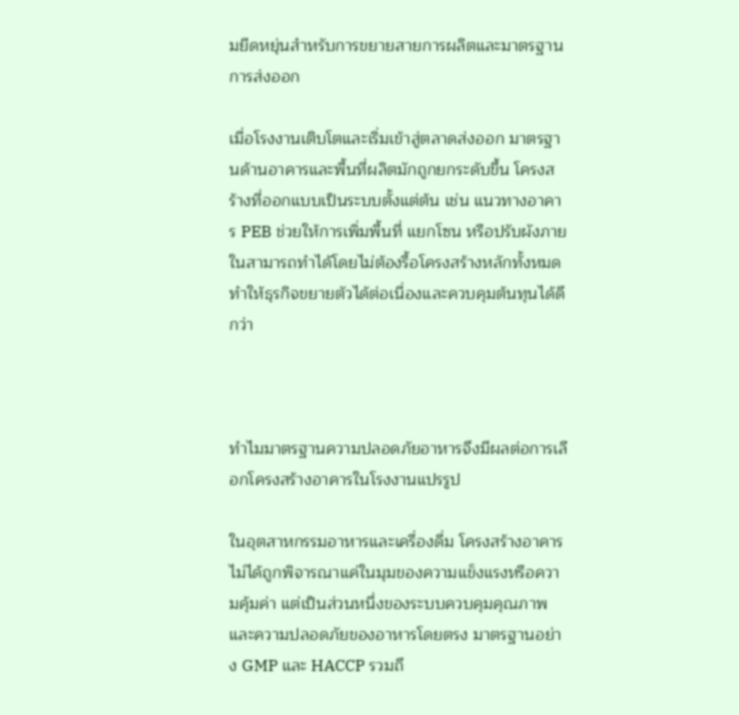มยืดหยุ่นสำหรับการขยายสายการผลิตและมาตรฐานการส่งออก

เมื่อโรงงานเติบโตและเริ่มเข้าสู่ตลาดส่งออก มาตรฐานด้านอาคารและพื้นที่ผลิตมักถูกยกระดับขึ้น โครงสร้างที่ออกแบบเป็นระบบตั้งแต่ต้น เช่น แนวทางอาคาร PEB ช่วยให้การเพิ่มพื้นที่ แยกโซน หรือปรับผังภายในสามารถทำได้โดยไม่ต้องรื้อโครงสร้างหลักทั้งหมด ทำให้ธุรกิจขยายตัวได้ต่อเนื่องและควบคุมต้นทุนได้ดีกว่า



ทำไมมาตรฐานความปลอดภัยอาหารจึงมีผลต่อการเลือกโครงสร้างอาคารในโรงงานแปรรูป

ในอุตสาหกรรมอาหารและเครื่องดื่ม โครงสร้างอาคารไม่ได้ถูกพิจารณาแค่ในมุมของความแข็งแรงหรือความคุ้มค่า แต่เป็นส่วนหนึ่งของระบบควบคุมคุณภาพและความปลอดภัยของอาหารโดยตรง มาตรฐานอย่าง GMP และ HACCP รวมถึ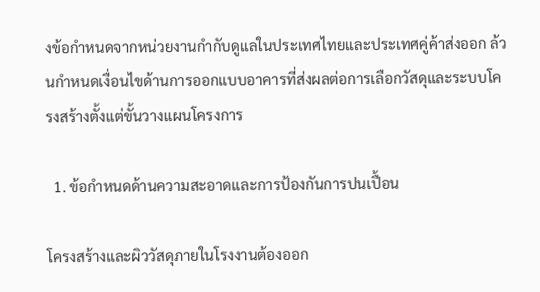งข้อกำหนดจากหน่วยงานกำกับดูแลในประเทศไทยและประเทศคู่ค้าส่งออก ล้วนกำหนดเงื่อนไขด้านการออกแบบอาคารที่ส่งผลต่อการเลือกวัสดุและระบบโครงสร้างตั้งแต่ขั้นวางแผนโครงการ

  1. ข้อกำหนดด้านความสะอาดและการป้องกันการปนเปื้อน

โครงสร้างและผิววัสดุภายในโรงงานต้องออก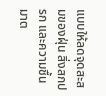แบบให้ลดจุดสะสมของฝุ่น สิ่งสกปรก และความชื้น มาต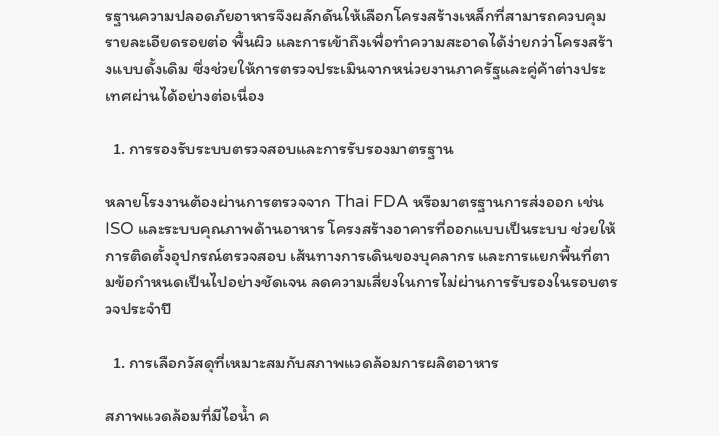รฐานความปลอดภัยอาหารจึงผลักดันให้เลือกโครงสร้างเหล็กที่สามารถควบคุมรายละเอียดรอยต่อ พื้นผิว และการเข้าถึงเพื่อทำความสะอาดได้ง่ายกว่าโครงสร้างแบบดั้งเดิม ซึ่งช่วยให้การตรวจประเมินจากหน่วยงานภาครัฐและคู่ค้าต่างประเทศผ่านได้อย่างต่อเนื่อง

  1. การรองรับระบบตรวจสอบและการรับรองมาตรฐาน

หลายโรงงานต้องผ่านการตรวจจาก Thai FDA หรือมาตรฐานการส่งออก เช่น ISO และระบบคุณภาพด้านอาหาร โครงสร้างอาคารที่ออกแบบเป็นระบบ ช่วยให้การติดตั้งอุปกรณ์ตรวจสอบ เส้นทางการเดินของบุคลากร และการแยกพื้นที่ตามข้อกำหนดเป็นไปอย่างชัดเจน ลดความเสี่ยงในการไม่ผ่านการรับรองในรอบตรวจประจำปี

  1. การเลือกวัสดุที่เหมาะสมกับสภาพแวดล้อมการผลิตอาหาร

สภาพแวดล้อมที่มีไอน้ำ ค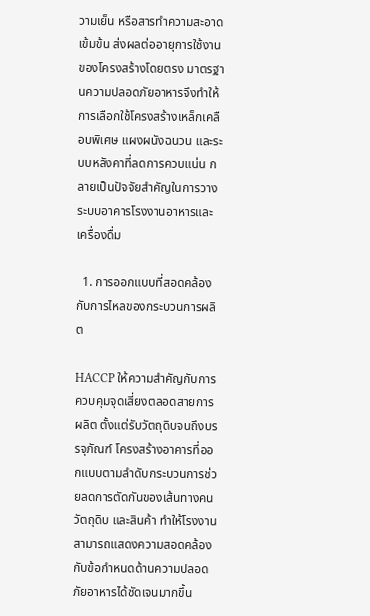วามเย็น หรือสารทำความสะอาดเข้มข้น ส่งผลต่ออายุการใช้งานของโครงสร้างโดยตรง มาตรฐานความปลอดภัยอาหารจึงทำให้การเลือกใช้โครงสร้างเหล็กเคลือบพิเศษ แผงผนังฉนวน และระบบหลังคาที่ลดการควบแน่น กลายเป็นปัจจัยสำคัญในการวางระบบอาคารโรงงานอาหารและเครื่องดื่ม

  1. การออกแบบที่สอดคล้องกับการไหลของกระบวนการผลิต

HACCP ให้ความสำคัญกับการควบคุมจุดเสี่ยงตลอดสายการผลิต ตั้งแต่รับวัตถุดิบจนถึงบรรจุภัณฑ์ โครงสร้างอาคารที่ออกแบบตามลำดับกระบวนการช่วยลดการตัดกันของเส้นทางคน วัตถุดิบ และสินค้า ทำให้โรงงานสามารถแสดงความสอดคล้องกับข้อกำหนดด้านความปลอดภัยอาหารได้ชัดเจนมากขึ้น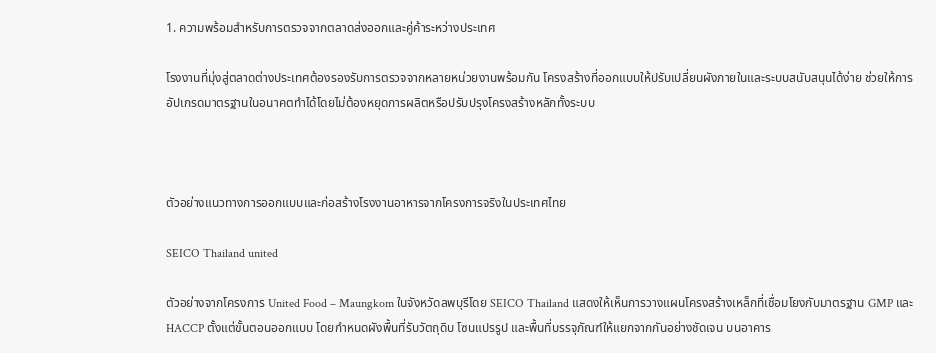1. ความพร้อมสำหรับการตรวจจากตลาดส่งออกและคู่ค้าระหว่างประเทศ

โรงงานที่มุ่งสู่ตลาดต่างประเทศต้องรองรับการตรวจจากหลายหน่วยงานพร้อมกัน โครงสร้างที่ออกแบบให้ปรับเปลี่ยนผังภายในและระบบสนับสนุนได้ง่าย ช่วยให้การอัปเกรดมาตรฐานในอนาคตทำได้โดยไม่ต้องหยุดการผลิตหรือปรับปรุงโครงสร้างหลักทั้งระบบ



ตัวอย่างแนวทางการออกแบบและก่อสร้างโรงงานอาหารจากโครงการจริงในประเทศไทย

SEICO Thailand united

ตัวอย่างจากโครงการ United Food – Maungkom ในจังหวัดลพบุรีโดย SEICO Thailand แสดงให้เห็นการวางแผนโครงสร้างเหล็กที่เชื่อมโยงกับมาตรฐาน GMP และ HACCP ตั้งแต่ขั้นตอนออกแบบ โดยกำหนดผังพื้นที่รับวัตถุดิบ โซนแปรรูป และพื้นที่บรรจุภัณฑ์ให้แยกจากกันอย่างชัดเจน บนอาคาร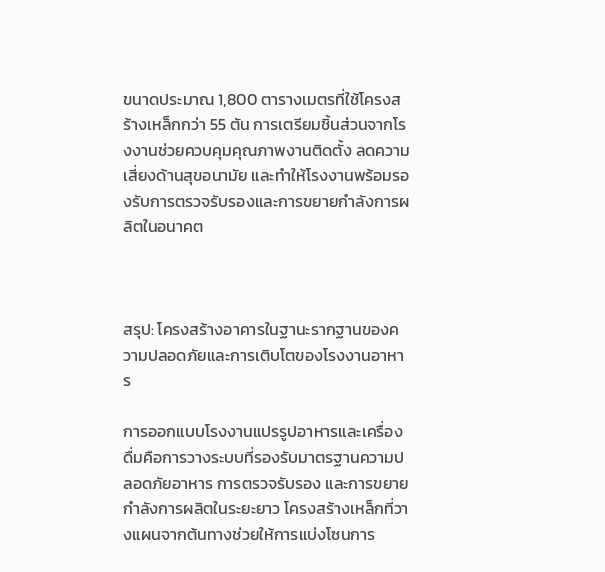ขนาดประมาณ 1,800 ตารางเมตรที่ใช้โครงสร้างเหล็กกว่า 55 ตัน การเตรียมชิ้นส่วนจากโรงงานช่วยควบคุมคุณภาพงานติดตั้ง ลดความเสี่ยงด้านสุขอนามัย และทำให้โรงงานพร้อมรองรับการตรวจรับรองและการขยายกำลังการผลิตในอนาคต



สรุป: โครงสร้างอาคารในฐานะรากฐานของความปลอดภัยและการเติบโตของโรงงานอาหาร

การออกแบบโรงงานแปรรูปอาหารและเครื่องดื่มคือการวางระบบที่รองรับมาตรฐานความปลอดภัยอาหาร การตรวจรับรอง และการขยายกำลังการผลิตในระยะยาว โครงสร้างเหล็กที่วางแผนจากต้นทางช่วยให้การแบ่งโซนการ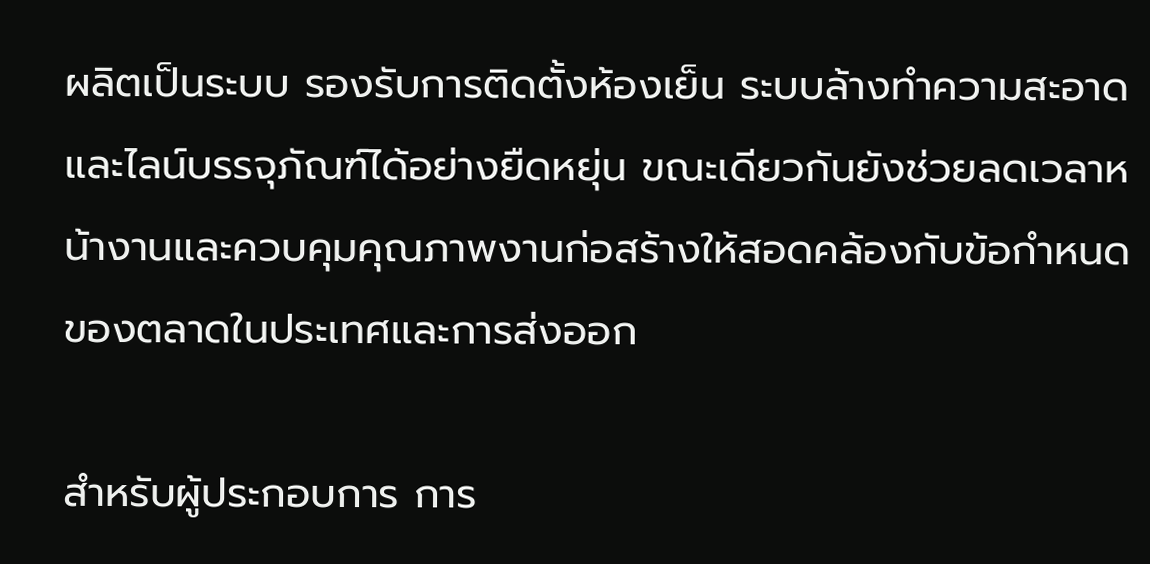ผลิตเป็นระบบ รองรับการติดตั้งห้องเย็น ระบบล้างทำความสะอาด และไลน์บรรจุภัณฑ์ได้อย่างยืดหยุ่น ขณะเดียวกันยังช่วยลดเวลาหน้างานและควบคุมคุณภาพงานก่อสร้างให้สอดคล้องกับข้อกำหนดของตลาดในประเทศและการส่งออก

สำหรับผู้ประกอบการ การ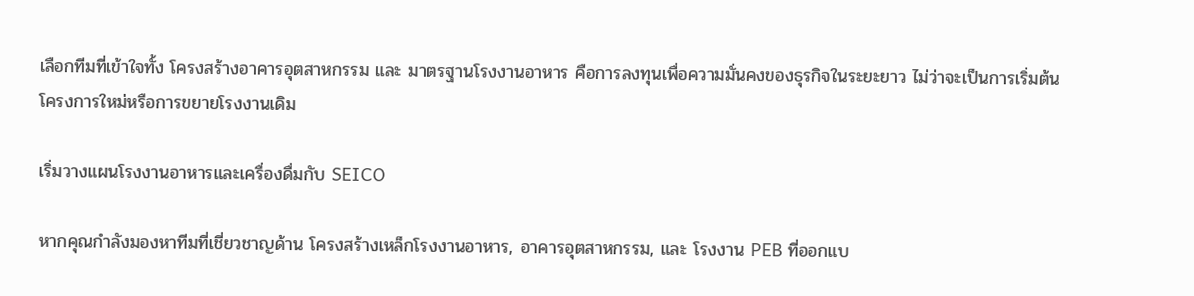เลือกทีมที่เข้าใจทั้ง โครงสร้างอาคารอุตสาหกรรม และ มาตรฐานโรงงานอาหาร คือการลงทุนเพื่อความมั่นคงของธุรกิจในระยะยาว ไม่ว่าจะเป็นการเริ่มต้นโครงการใหม่หรือการขยายโรงงานเดิม

เริ่มวางแผนโรงงานอาหารและเครื่องดื่มกับ SEICO

หากคุณกำลังมองหาทีมที่เชี่ยวชาญด้าน โครงสร้างเหล็กโรงงานอาหาร, อาคารอุตสาหกรรม, และ โรงงาน PEB ที่ออกแบ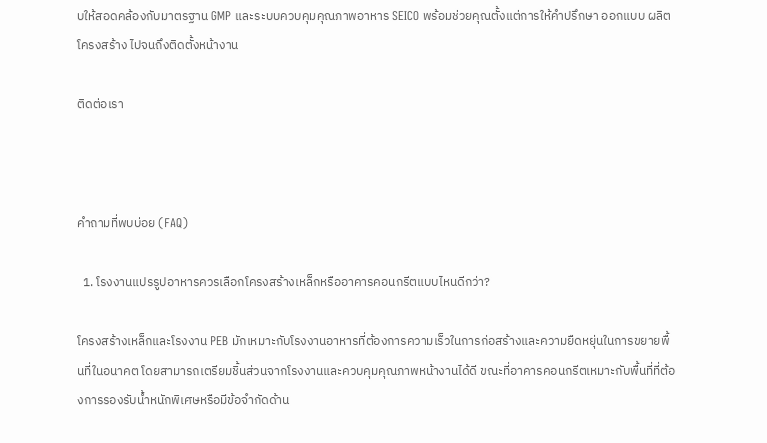บให้สอดคล้องกับมาตรฐาน GMP และระบบควบคุมคุณภาพอาหาร SEICO พร้อมช่วยคุณตั้งแต่การให้คำปรึกษา ออกแบบ ผลิตโครงสร้าง ไปจนถึงติดตั้งหน้างาน

ติดต่อเรา



คำถามที่พบบ่อย (FAQ)

  1. โรงงานแปรรูปอาหารควรเลือกโครงสร้างเหล็กหรืออาคารคอนกรีตแบบไหนดีกว่า?

โครงสร้างเหล็กและโรงงาน PEB มักเหมาะกับโรงงานอาหารที่ต้องการความเร็วในการก่อสร้างและความยืดหยุ่นในการขยายพื้นที่ในอนาคต โดยสามารถเตรียมชิ้นส่วนจากโรงงานและควบคุมคุณภาพหน้างานได้ดี ขณะที่อาคารคอนกรีตเหมาะกับพื้นที่ที่ต้องการรองรับน้ำหนักพิเศษหรือมีข้อจำกัดด้าน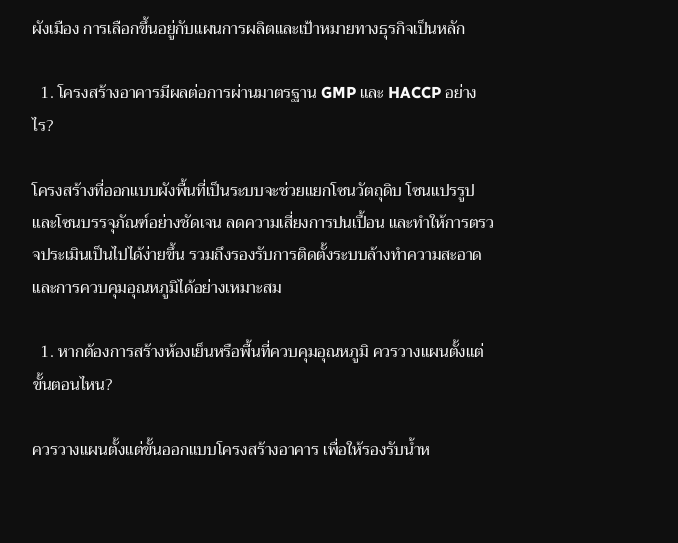ผังเมือง การเลือกขึ้นอยู่กับแผนการผลิตและเป้าหมายทางธุรกิจเป็นหลัก

  1. โครงสร้างอาคารมีผลต่อการผ่านมาตรฐาน GMP และ HACCP อย่างไร?

โครงสร้างที่ออกแบบผังพื้นที่เป็นระบบจะช่วยแยกโซนวัตถุดิบ โซนแปรรูป และโซนบรรจุภัณฑ์อย่างชัดเจน ลดความเสี่ยงการปนเปื้อน และทำให้การตรวจประเมินเป็นไปได้ง่ายขึ้น รวมถึงรองรับการติดตั้งระบบล้างทำความสะอาดและการควบคุมอุณหภูมิได้อย่างเหมาะสม

  1. หากต้องการสร้างห้องเย็นหรือพื้นที่ควบคุมอุณหภูมิ ควรวางแผนตั้งแต่ขั้นตอนไหน?

ควรวางแผนตั้งแต่ขั้นออกแบบโครงสร้างอาคาร เพื่อให้รองรับน้ำห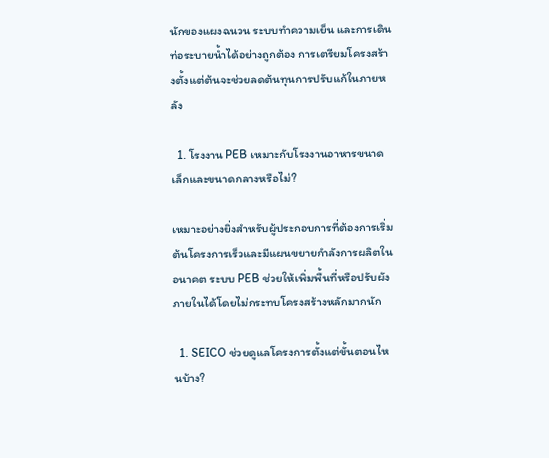นักของแผงฉนวน ระบบทำความเย็น และการเดินท่อระบายน้ำได้อย่างถูกต้อง การเตรียมโครงสร้างตั้งแต่ต้นจะช่วยลดต้นทุนการปรับแก้ในภายหลัง

  1. โรงงาน PEB เหมาะกับโรงงานอาหารขนาดเล็กและขนาดกลางหรือไม่?

เหมาะอย่างยิ่งสำหรับผู้ประกอบการที่ต้องการเริ่มต้นโครงการเร็วและมีแผนขยายกำลังการผลิตในอนาคต ระบบ PEB ช่วยให้เพิ่มพื้นที่หรือปรับผังภายในได้โดยไม่กระทบโครงสร้างหลักมากนัก

  1. SEICO ช่วยดูแลโครงการตั้งแต่ขั้นตอนไหนบ้าง?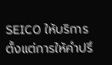SEICO ให้บริการตั้งแต่การให้คำปรึ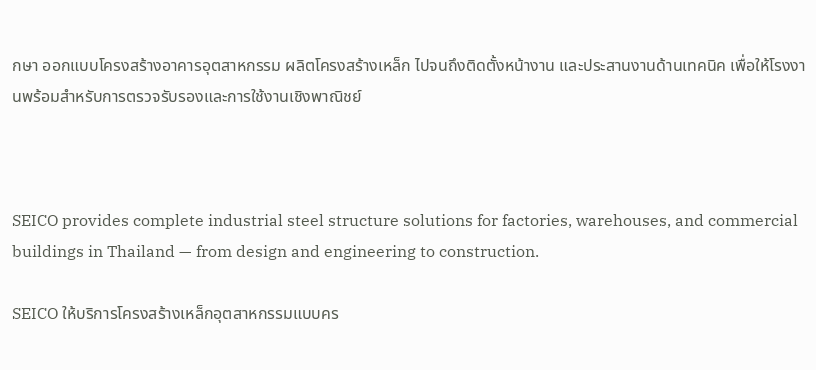กษา ออกแบบโครงสร้างอาคารอุตสาหกรรม ผลิตโครงสร้างเหล็ก ไปจนถึงติดตั้งหน้างาน และประสานงานด้านเทคนิค เพื่อให้โรงงานพร้อมสำหรับการตรวจรับรองและการใช้งานเชิงพาณิชย์



SEICO provides complete industrial steel structure solutions for factories, warehouses, and commercial buildings in Thailand — from design and engineering to construction.

SEICO ให้บริการโครงสร้างเหล็กอุตสาหกรรมแบบคร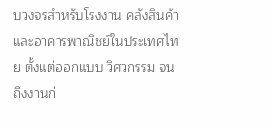บวงจรสำหรับโรงงาน คลังสินค้า และอาคารพาณิชย์ในประเทศไทย ตั้งแต่ออกแบบ วิศวกรรม จนถึงงานก่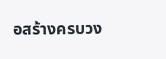อสร้างครบวง